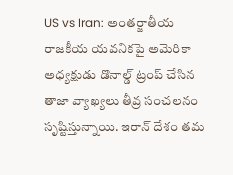US vs Iran: అంతర్జాతీయ రాజకీయ యవనికపై అమెరికా అధ్యక్షుడు డొనాల్డ్ ట్రంప్ చేసిన తాజా వ్యాఖ్యలు తీవ్ర సంచలనం సృష్టిస్తున్నాయి. ఇరాన్ దేశం తమ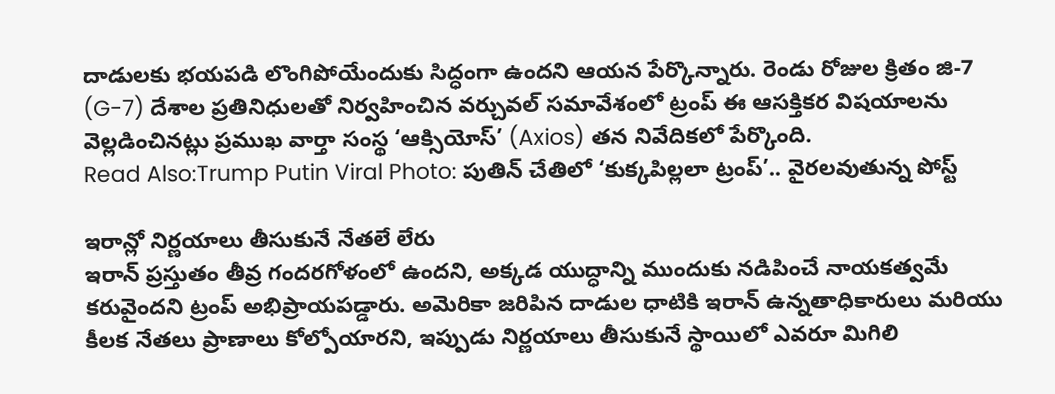దాడులకు భయపడి లొంగిపోయేందుకు సిద్ధంగా ఉందని ఆయన పేర్కొన్నారు. రెండు రోజుల క్రితం జి-7 (G-7) దేశాల ప్రతినిధులతో నిర్వహించిన వర్చువల్ సమావేశంలో ట్రంప్ ఈ ఆసక్తికర విషయాలను వెల్లడించినట్లు ప్రముఖ వార్తా సంస్థ ‘ఆక్సియోస్’ (Axios) తన నివేదికలో పేర్కొంది.
Read Also:Trump Putin Viral Photo: పుతిన్ చేతిలో ‘కుక్కపిల్లలా ట్రంప్’.. వైరలవుతున్న పోస్ట్

ఇరాన్లో నిర్ణయాలు తీసుకునే నేతలే లేరు
ఇరాన్ ప్రస్తుతం తీవ్ర గందరగోళంలో ఉందని, అక్కడ యుద్ధాన్ని ముందుకు నడిపించే నాయకత్వమే కరువైందని ట్రంప్ అభిప్రాయపడ్డారు. అమెరికా జరిపిన దాడుల ధాటికి ఇరాన్ ఉన్నతాధికారులు మరియు కీలక నేతలు ప్రాణాలు కోల్పోయారని, ఇప్పుడు నిర్ణయాలు తీసుకునే స్థాయిలో ఎవరూ మిగిలి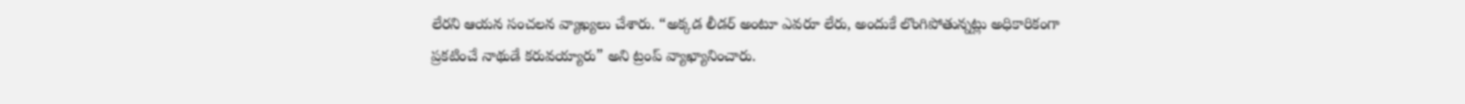లేరని ఆయన సంచలన వ్యాఖ్యలు చేశారు. “అక్కడ లీడర్ అంటూ ఎవరూ లేరు, అందుకే లొంగిపోతున్నట్లు అధికారికంగా ప్రకటించే నాథుడే కరువయ్యారు” అని ట్రంప్ వ్యాఖ్యానించారు.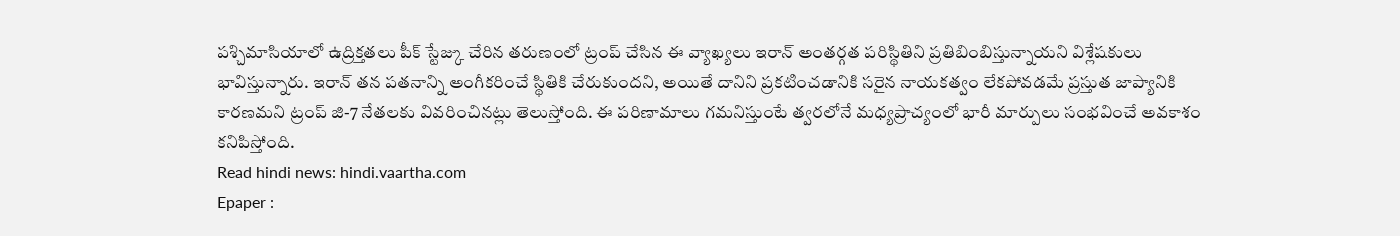పశ్చిమాసియాలో ఉద్రిక్తతలు పీక్ స్టేజ్కు చేరిన తరుణంలో ట్రంప్ చేసిన ఈ వ్యాఖ్యలు ఇరాన్ అంతర్గత పరిస్థితిని ప్రతిబింబిస్తున్నాయని విశ్లేషకులు భావిస్తున్నారు. ఇరాన్ తన పతనాన్ని అంగీకరించే స్థితికి చేరుకుందని, అయితే దానిని ప్రకటించడానికి సరైన నాయకత్వం లేకపోవడమే ప్రస్తుత జాప్యానికి కారణమని ట్రంప్ జి-7 నేతలకు వివరించినట్లు తెలుస్తోంది. ఈ పరిణామాలు గమనిస్తుంటే త్వరలోనే మధ్యప్రాచ్యంలో భారీ మార్పులు సంభవించే అవకాశం కనిపిస్తోంది.
Read hindi news: hindi.vaartha.com
Epaper :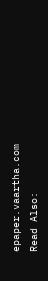epaper.vaartha.com
Read Also: